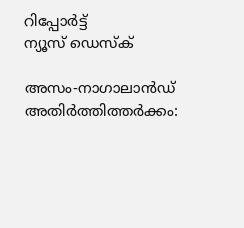റിപ്പോര്‍ട്ട്
ന്യൂസ് ഡെസ്ക്

അസം-നാഗാലാന്‍ഡ് അതിര്‍ത്തിത്തര്‍ക്കം: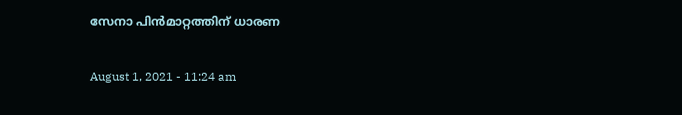സേനാ പിന്‍മാറ്റത്തിന് ധാരണ

August 1, 2021 - 11:24 am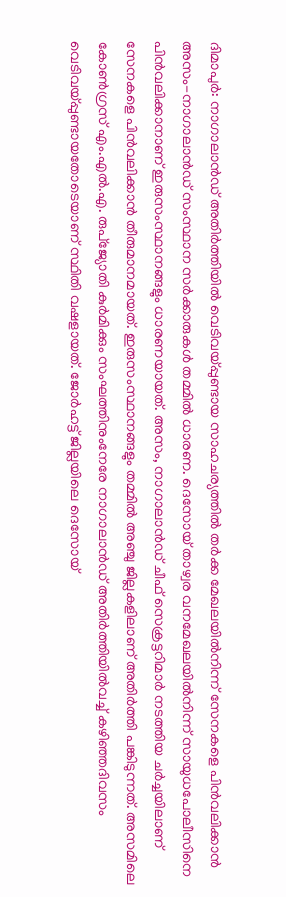ദിമാപുര്‍: നാഗാലാന്‍ഡ് അതിര്‍ത്തിയില്‍ വെടിവയ്പ്പുണ്ടായ സാഹചര്യത്തില്‍ തര്‍ക്ക മേഖലയില്‍നിന്ന് സേനകളെ പിന്‍വലിക്കാന്‍ അസം-നാഗാലാന്‍ഡ് സംസ്ഥാന സര്‍ക്കാരുകള്‍ തമ്മില്‍ ധാരണ. ദെസോയ് താഴ്വര വനമേഖലയില്‍നിന്ന് സായുധപോലീസിനെ പിന്‍വലിക്കാനാണ് ഇരുസംസ്ഥാനങ്ങളും ധാരണയായത്. അസം, നാഗാലാന്‍ഡ് ചീഫ് സെക്രട്ടറിമാര്‍ നടത്തിയ ചര്‍ച്ചയിലാണ് സേനകളെ പിന്‍വലിക്കാന്‍ തീരുമാനമായത്. ഇരുസംസ്ഥാനങ്ങളും തമ്മില്‍ അഞ്ചു ജില്ലകളിലാണ് അതിര്‍ത്തി പങ്കിടുന്നത്. അസമിലെ കോണ്‍ഗ്രസ് എം.എല്‍.എ. രുപ്ജ്യോതി കുര്‍മിക്കും സംഘത്തിനുംനേരേ നാഗാലാന്‍ഡ് അതിര്‍ത്തിയില്‍വച്ച് കഴിഞ്ഞദിവസം വെടിവയ്പ്പുണ്ടായതോടെയാണ് സ്ഥിതി വഷളായത്. ജോര്‍ഹട്ട് ജില്ലയിലെ ദെസോയ്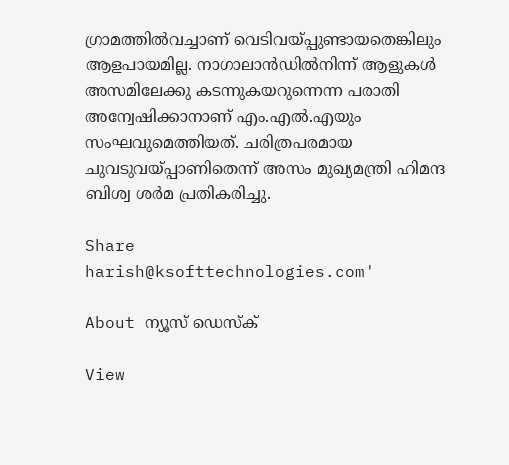ഗ്രാമത്തില്‍വച്ചാണ് വെടിവയ്പ്പുണ്ടായതെങ്കിലും ആളപായമില്ല. നാഗാലാന്‍ഡില്‍നിന്ന് ആളുകള്‍ അസമിലേക്കു കടന്നുകയറുന്നെന്ന പരാതി അന്വേഷിക്കാനാണ് എം.എല്‍.എയും സംഘവുമെത്തിയത്. ചരിത്രപരമായ ചുവടുവയ്പ്പാണിതെന്ന് അസം മുഖ്യമന്ത്രി ഹിമന്ദ ബിശ്വ ശര്‍മ പ്രതികരിച്ചു.

Share
harish@ksofttechnologies.com'

About ന്യൂസ് ഡെസ്ക്

View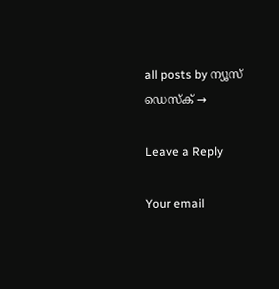all posts by ന്യൂസ് ഡെസ്ക് →

Leave a Reply

Your email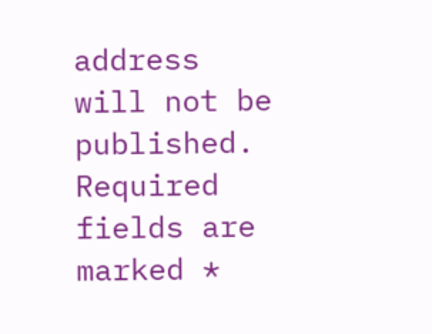address will not be published. Required fields are marked *